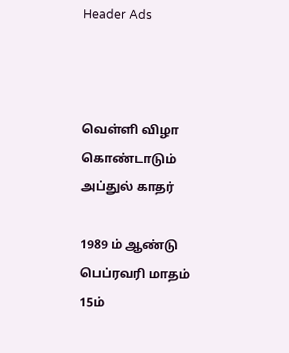Header Ads



வெள்ளி விழா கொண்டாடும் அப்துல் காதர்

1989 ம் ஆண்டு பெப்ரவரி மாதம் 15ம்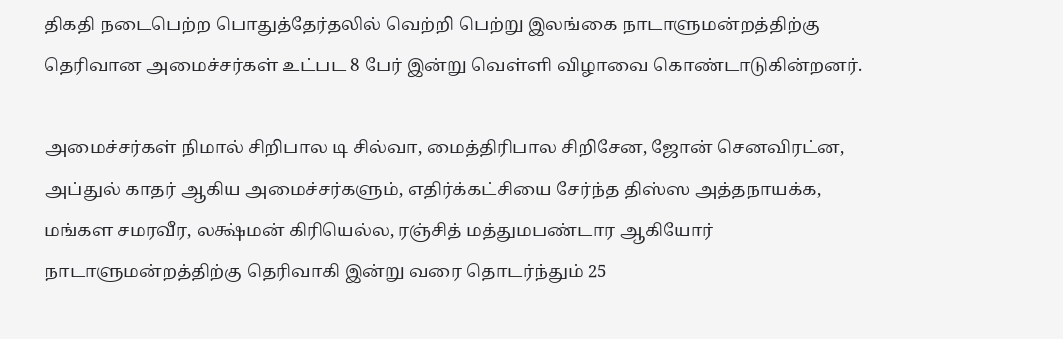திகதி நடைபெற்ற பொதுத்தேர்தலில் வெற்றி பெற்று இலங்கை நாடாளுமன்றத்திற்கு தெரிவான அமைச்சர்கள் உட்பட 8 பேர் இன்று வெள்ளி விழாவை கொண்டாடுகின்றனர்.

அமைச்சர்கள் நிமால் சிறிபால டி சில்வா, மைத்திரிபால சிறிசேன, ஜோன் செனவிரட்ன, அப்துல் காதர் ஆகிய அமைச்சர்களும், எதிர்க்கட்சியை சேர்ந்த திஸ்ஸ அத்தநாயக்க, மங்கள சமரவீர, லக்ஷ்மன் கிரியெல்ல, ரஞ்சித் மத்துமபண்டார ஆகியோர் நாடாளுமன்றத்திற்கு தெரிவாகி இன்று வரை தொடர்ந்தும் 25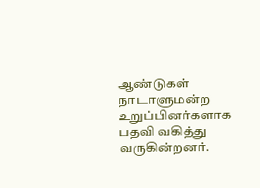ஆண்டுகள் நாடாளுமன்ற உறுப்பினர்களாக பதவி வகித்து வருகின்றனர்.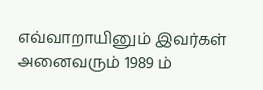எவ்வாறாயினும் இவர்கள் அனைவரும் 1989 ம்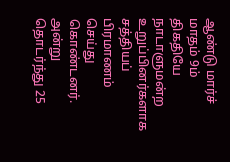ஆண்டு மார்ச் மாதம் 9ம் திகதியே நாடாளுமன்ற உறுப்பினர்களாக சத்தியப் பிரமாணம் செய்து கொண்டனர். அன்று தொடர்ந்து 25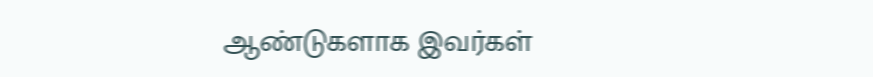ஆண்டுகளாக இவர்கள்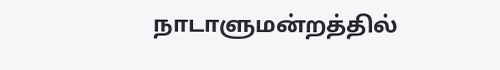நாடாளுமன்றத்தில்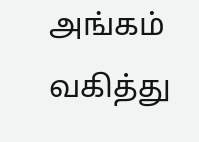அங்கம் வகித்து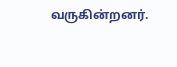வருகின்றனர்.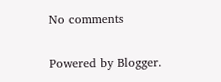No comments

Powered by Blogger.